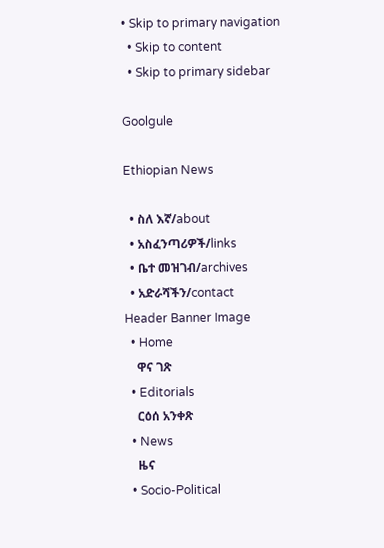• Skip to primary navigation
  • Skip to content
  • Skip to primary sidebar

Goolgule

Ethiopian News

  • ስለ እኛ/about
  • አስፈንጣሪዎች/links
  • ቤተ መዝገብ/archives
  • አድራሻችን/contact
Header Banner Image
  • Home
    ዋና ገጽ
  • Editorials
    ርዕሰ አንቀጽ
  • News
    ዜና
  • Socio-Political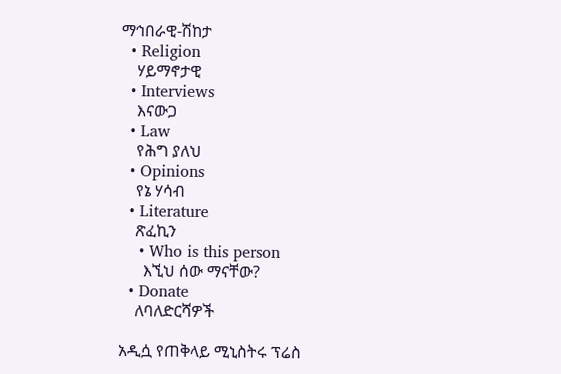ማኅበራዊ-ሽከታ
  • Religion
    ሃይማኖታዊ
  • Interviews
    እናውጋ
  • Law
    የሕግ ያለህ
  • Opinions
    የኔ ሃሳብ
  • Literature
    ጽፈኪን
    • Who is this person
      እኚህ ሰው ማናቸው?
  • Donate
    ለባለድርሻዎች

አዲሷ የጠቅላይ ሚኒስትሩ ፕሬስ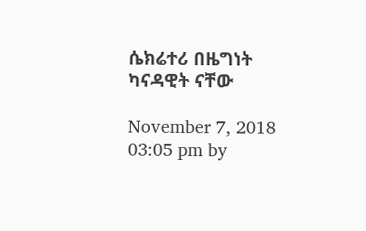ሴክሬተሪ በዜግነት ካናዳዊት ናቸው

November 7, 2018 03:05 pm by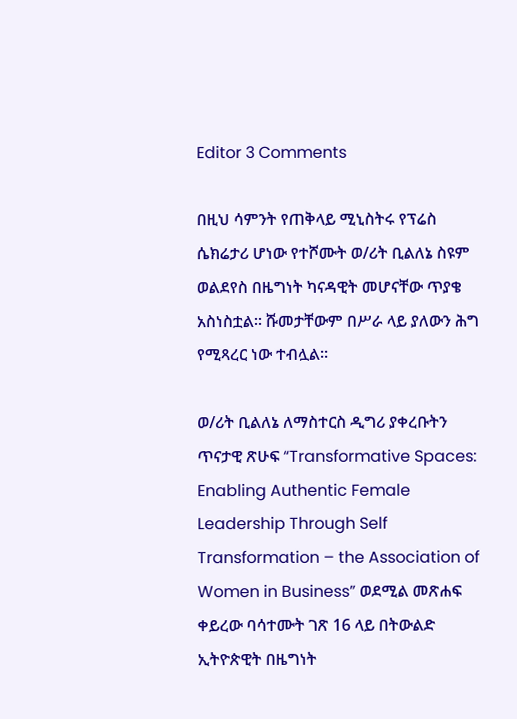Editor 3 Comments

በዚህ ሳምንት የጠቅላይ ሚኒስትሩ የፕሬስ ሴክሬታሪ ሆነው የተሾሙት ወ/ሪት ቢልለኔ ስዩም ወልደየስ በዜግነት ካናዳዊት መሆናቸው ጥያቄ አስነስቷል። ሹመታቸውም በሥራ ላይ ያለውን ሕግ የሚጻረር ነው ተብሏል።

ወ/ሪት ቢልለኔ ለማስተርስ ዲግሪ ያቀረቡትን ጥናታዊ ጽሁፍ “Transformative Spaces: Enabling Authentic Female Leadership Through Self Transformation – the Association of Women in Business” ወደሚል መጽሐፍ ቀይረው ባሳተሙት ገጽ 16 ላይ በትውልድ ኢትዮጵዊት በዜግነት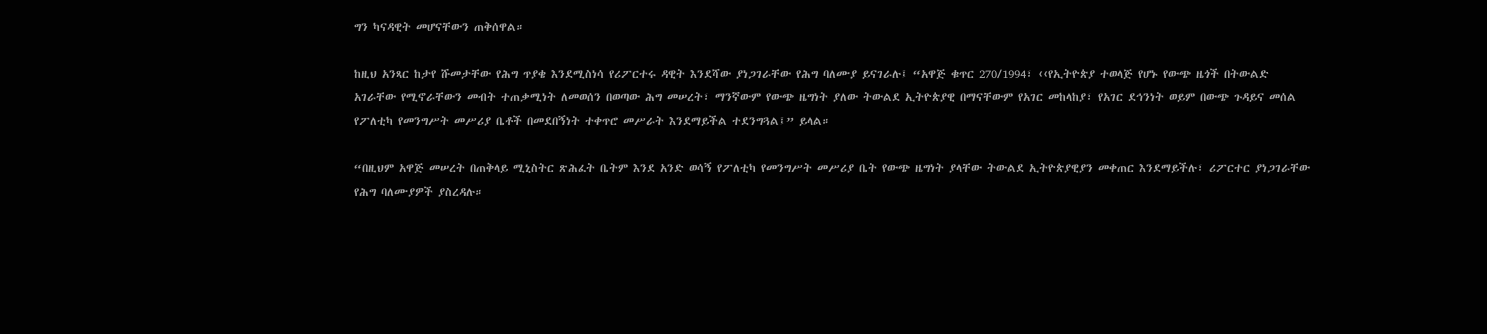ግን ካናዳዊት መሆናቸውን ጠቅሰዋል።

ከዚህ አንጻር ከታየ ሹመታቸው የሕግ ጥያቄ እንደሚስነሳ የሪፖርተሩ ዳዊት እንደሻው ያነጋገራቸው የሕግ ባለሙያ ይናገራሉ፤ “አዋጅ ቁጥር 270/1994፣ ‹‹የኢትዮጵያ ተወላጅ የሆኑ የውጭ ዜጎች በትውልድ አገራቸው የሚኖራቸውን መብት ተጠቃሚነት ለመወሰን በወጣው ሕግ መሠረት፣ ማንኛውም የውጭ ዜግነት ያለው ትውልደ ኢትዮጵያዊ በማናቸውም የአገር መከላከያ፣ የአገር ደኅንነት ወይም በውጭ ጉዳይና መሰል የፖለቲካ የመንግሥት መሥሪያ ቤቶች በመደበኝነት ተቀጥሮ መሥራት እንደማይችል ተደንግጓል፤” ይላል።

“በዚህም አዋጅ መሠረት በጠቅላይ ሚኒስትር ጽሕፈት ቤትም እንደ አንድ ወሳኝ የፖለቲካ የመንግሥት መሥሪያ ቤት የውጭ ዜግነት ያላቸው ትውልደ ኢትዮጵያዊያን መቀጠር እንደማይችሉ፣ ሪፖርተር ያነጋገራቸው የሕግ ባለሙያዎች ያስረዳሉ።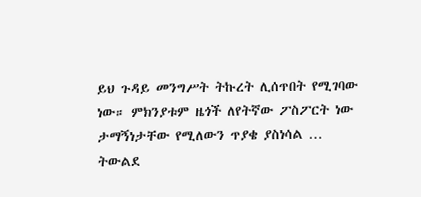ይህ ጉዳይ መንግሥት ትኩረት ሊሰጥበት የሚገባው ነው። ምክንያቱም ዜጎች ለየትኛው ፖስፖርት ነው ታማኝነታቸው የሚለውን ጥያቄ ያስነሳል … ትውልደ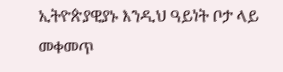ኢትዮጵያዊያኑ እንዲህ ዓይነት ቦታ ላይ መቀመጥ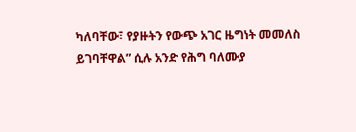ካለባቸው፣ የያዙትን የውጭ አገር ዜግነት መመለስ ይገባቸዋል” ሲሉ አንድ የሕግ ባለሙያ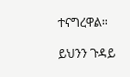ተናግረዋል።

ይህንን ጉዳይ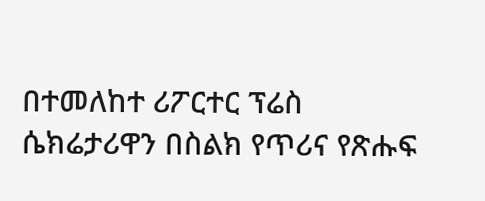በተመለከተ ሪፖርተር ፕሬስ ሴክሬታሪዋን በስልክ የጥሪና የጽሑፍ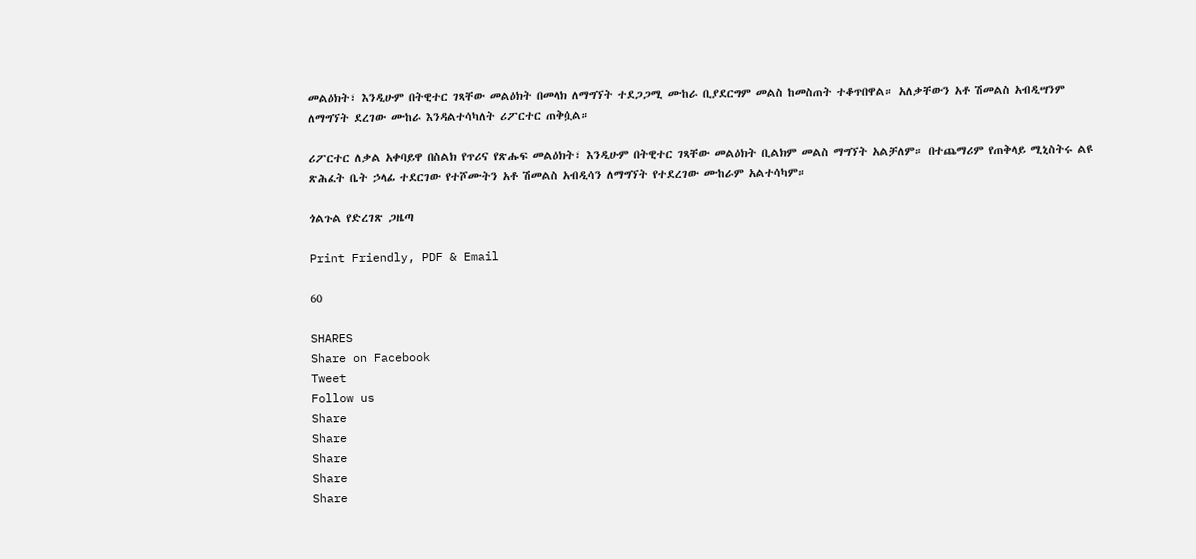መልዕክት፣ እንዲሁም በትዊተር ገጻቸው መልዕክት በመላክ ለማግኘት ተደጋጋሚ ሙከራ ቢያደርግም መልስ ከመስጠት ተቆጥበዋል። አለቃቸውን አቶ ሽመልስ አብዲሣንም ለማግኘት ደረገው ሙከራ እንዳልተሳካለት ሪፖርተር ጠቅሷል።

ሪፖርተር ለቃል አቀባይዋ በስልክ የጥሪና የጽሑፍ መልዕክት፣ እንዲሁም በትዊተር ገጻቸው መልዕክት ቢልክም መልስ ማግኘት አልቻለም። በተጨማሪም የጠቅላይ ሚኒስትሩ ልዩ ጽሕፈት ቤት ኃላፊ ተደርገው የተሾሙትን አቶ ሽመልስ አብዲሳን ለማግኘት የተደረገው ሙከራም አልተሳካም።

ጎልጉል የድረገጽ ጋዜጣ

Print Friendly, PDF & Email

60

SHARES
Share on Facebook
Tweet
Follow us
Share
Share
Share
Share
Share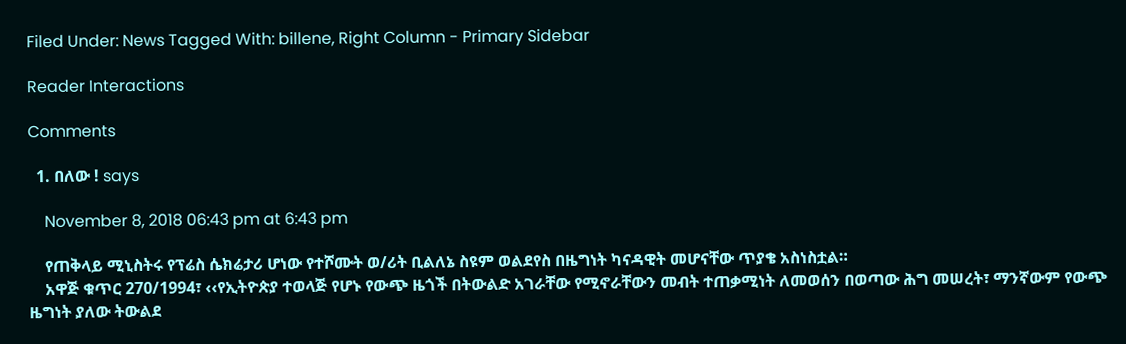Filed Under: News Tagged With: billene, Right Column - Primary Sidebar

Reader Interactions

Comments

  1. በለው ! says

    November 8, 2018 06:43 pm at 6:43 pm

    የጠቅላይ ሚኒስትሩ የፕሬስ ሴክሬታሪ ሆነው የተሾሙት ወ/ሪት ቢልለኔ ስዩም ወልደየስ በዜግነት ካናዳዊት መሆናቸው ጥያቄ አስነስቷል።
    አዋጅ ቁጥር 270/1994፣ ‹‹የኢትዮጵያ ተወላጅ የሆኑ የውጭ ዜጎች በትውልድ አገራቸው የሚኖራቸውን መብት ተጠቃሚነት ለመወሰን በወጣው ሕግ መሠረት፣ ማንኛውም የውጭ ዜግነት ያለው ትውልደ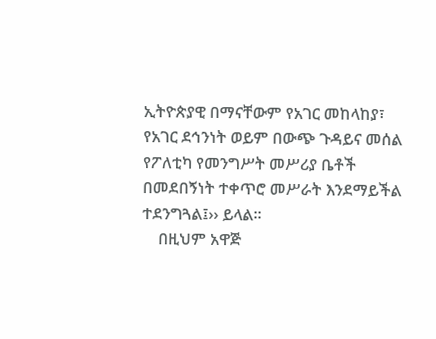ኢትዮጵያዊ በማናቸውም የአገር መከላከያ፣ የአገር ደኅንነት ወይም በውጭ ጉዳይና መሰል የፖለቲካ የመንግሥት መሥሪያ ቤቶች በመደበኝነት ተቀጥሮ መሥራት እንደማይችል ተደንግጓል፤›› ይላል፡፡
    በዚህም አዋጅ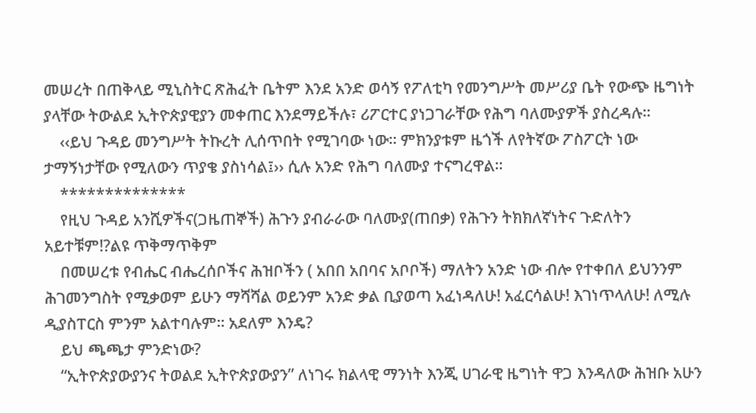መሠረት በጠቅላይ ሚኒስትር ጽሕፈት ቤትም እንደ አንድ ወሳኝ የፖለቲካ የመንግሥት መሥሪያ ቤት የውጭ ዜግነት ያላቸው ትውልደ ኢትዮጵያዊያን መቀጠር እንደማይችሉ፣ ሪፖርተር ያነጋገራቸው የሕግ ባለሙያዎች ያስረዳሉ፡፡
    ‹‹ይህ ጉዳይ መንግሥት ትኩረት ሊሰጥበት የሚገባው ነው፡፡ ምክንያቱም ዜጎች ለየትኛው ፖስፖርት ነው ታማኝነታቸው የሚለውን ጥያቄ ያስነሳል፤›› ሲሉ አንድ የሕግ ባለሙያ ተናግረዋል፡፡
    **************
    የዚህ ጉዳይ አንሺዎችና(ጋዜጠኞች) ሕጉን ያብራራው ባለሙያ(ጠበቃ) የሕጉን ትክክለኛነትና ጉድለትን አይተቹም!?ልዩ ጥቅማጥቅም
    በመሠረቱ የብሔር ብሔረሰቦችና ሕዝቦችን ( አበበ አበባና አቦቦች) ማለትን አንድ ነው ብሎ የተቀበለ ይህንንም ሕገመንግስት የሚቃወም ይሁን ማሻሻል ወይንም አንድ ቃል ቢያወጣ አፈነዳለሁ! አፈርሳልሁ! እገነጥላለሁ! ለሚሉ ዲያስፐርስ ምንም አልተባሉም። አደለም እንዴ?
    ይህ ጫጫታ ምንድነው?
    “ኢትዮጵያውያንና ትወልደ ኢትዮጵያውያን” ለነገሩ ክልላዊ ማንነት እንጂ ሀገራዊ ዜግነት ዋጋ እንዳለው ሕዝቡ አሁን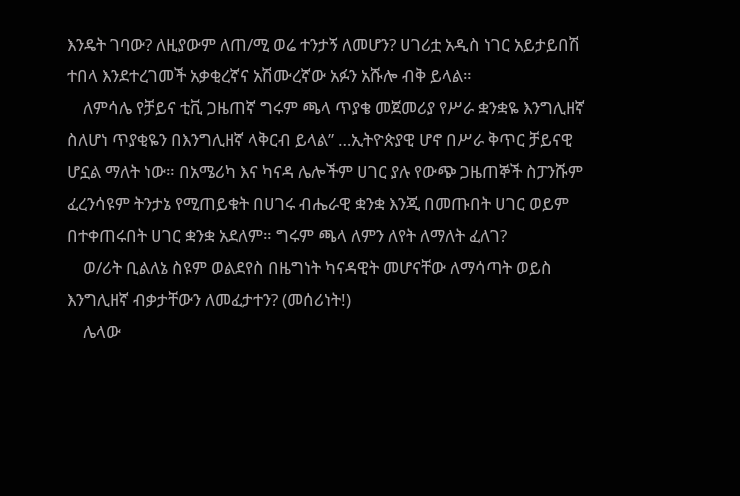እንዴት ገባው? ለዚያውም ለጠ/ሚ ወሬ ተንታኝ ለመሆን? ሀገሪቷ አዲስ ነገር አይታይበሽ ተበላ እንደተረገመች አቃቂረኛና አሽሙረኛው አፉን አሹሎ ብቅ ይላል።
    ለምሳሌ የቻይና ቲቪ ጋዜጠኛ ግሩም ጫላ ጥያቄ መጀመሪያ የሥራ ቋንቋዬ እንግሊዘኛ ስለሆነ ጥያቂዬን በእንግሊዘኛ ላቅርብ ይላል” …ኢትዮጵያዊ ሆኖ በሥራ ቅጥር ቻይናዊ ሆኗል ማለት ነው። በአሜሪካ እና ካናዳ ሌሎችም ሀገር ያሉ የውጭ ጋዜጠኞች ስፓንሹም ፈረንሳዩም ትንታኔ የሚጠይቁት በሀገሩ ብሔራዊ ቋንቋ እንጂ በመጡበት ሀገር ወይም በተቀጠሩበት ሀገር ቋንቋ አደለም። ግሩም ጫላ ለምን ለየት ለማለት ፈለገ?
    ወ/ሪት ቢልለኔ ስዩም ወልደየስ በዜግነት ካናዳዊት መሆናቸው ለማሳጣት ወይስ እንግሊዘኛ ብቃታቸውን ለመፈታተን? (መሰሪነት!)
    ሌላው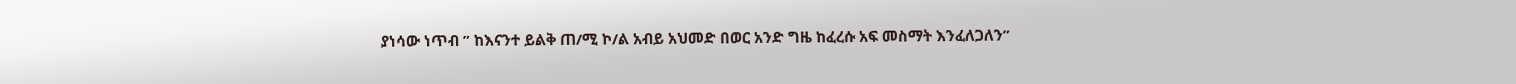ያነሳው ነጥብ ” ከእናንተ ይልቅ ጠ/ሚ ኮ/ል አብይ አህመድ በወር አንድ ግዜ ከፈረሱ አፍ መስማት እንፈለጋለን”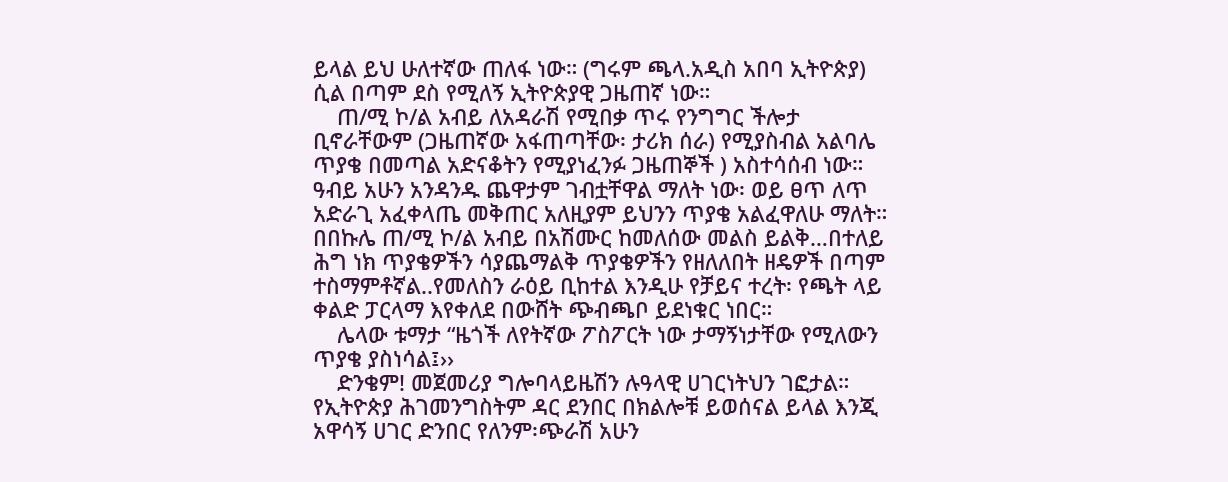ይላል ይህ ሁለተኛው ጠለፋ ነው። (ግሩም ጫላ.አዲስ አበባ ኢትዮጵያ) ሲል በጣም ደስ የሚለኝ ኢትዮጵያዊ ጋዜጠኛ ነው።
    ጠ/ሚ ኮ/ል አብይ ለአዳራሽ የሚበቃ ጥሩ የንግግር ችሎታ ቢኖራቸውም (ጋዜጠኛው አፋጠጣቸው፡ ታሪክ ሰራ) የሚያስብል አልባሌ ጥያቄ በመጣል አድናቆትን የሚያነፈንፉ ጋዜጠኞች ) አስተሳሰብ ነው። ዓብይ አሁን አንዳንዱ ጨዋታም ገብቷቸዋል ማለት ነው፡ ወይ ፀጥ ለጥ አድራጊ አፈቀላጤ መቅጠር አለዚያም ይህንን ጥያቄ አልፈዋለሁ ማለት። በበኩሌ ጠ/ሚ ኮ/ል አብይ በአሽሙር ከመለሰው መልስ ይልቅ…በተለይ ሕግ ነክ ጥያቄዎችን ሳያጨማልቅ ጥያቄዎችን የዘለለበት ዘዴዎች በጣም ተስማምቶኛል..የመለስን ራዕይ ቢከተል እንዲሁ የቻይና ተረት፡ የጫት ላይ ቀልድ ፓርላማ እየቀለደ በውሸት ጭብጫቦ ይደነቁር ነበር።
    ሌላው ቱማታ “ዜጎች ለየትኛው ፖስፖርት ነው ታማኝነታቸው የሚለውን ጥያቄ ያስነሳል፤››
    ድንቄም! መጀመሪያ ግሎባላይዜሽን ሉዓላዊ ሀገርነትህን ገፎታል። የኢትዮጵያ ሕገመንግስትም ዳር ደንበር በክልሎቹ ይወሰናል ይላል እንጂ አዋሳኝ ሀገር ድንበር የለንም፡ጭራሽ አሁን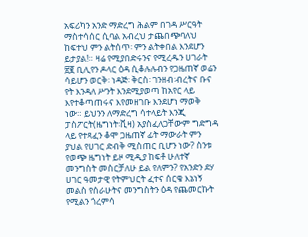አፍሪካን አንድ ማድረግ ሕልም በገዳ ሥርዓት ማስተሳሰር ሲባል አብረህ ታጨበጭባለህ ከፍተህ ምን ልትሰጥ፡ ምን ልትቀበል እንደሆን ይታያል!። ዛሬ የሚያበድሩንና የሚረዱን ሀገራት ፳፪ ቢሊየን ዶላር ዕዳ ሲቆሉሉብን የጋዜጠኛ ወሬን ሳይሆን ወርቅ፡ ነዳጅ፡ ቅርስ፡ ገንዘብ፡ብረትና ቡና የት እንዳለ ሥንት እንደሚያወጣ ከአየር ላይ እየተቆጣጠሩና እየመዘገቡ እንደሆነ ማወቅ ነው። ይህንን ለማድረግ ሳተላይት እንጂ ፓስፖርት(ዜግነት፡ቪዛ) አያስፈለጋቸውም ግድግዳ ላይ የተጻፈን ቆሞ ጋዜጠኛ ፊት ማውራት ምን ያህል የሀገር ድብቅ ሚስጠር ቢሆን ነው? ስንቱ የወጭ ዜግነት ይዞ ሚዲያ ከፍቶ ሁለተኛ መንግስት መስርቻለሁ ይል የለምን? የአንድን ደሃ ሀገር ዓመታዊ የትምህርት ፈተና ሰርቄ እኔነኝ መልስ የሰራሁትና መንግስትን ዕዳ የጨመርኩት የሚልን ጎረምሳ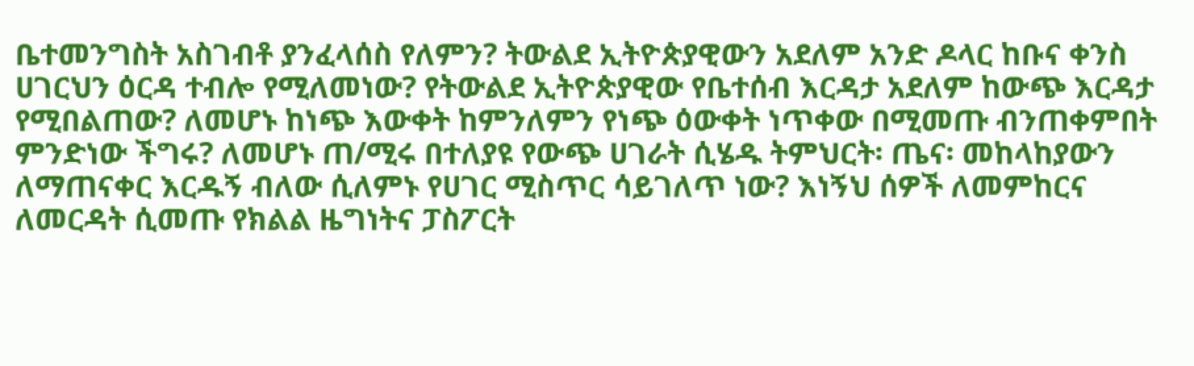ቤተመንግስት አስገብቶ ያንፈላሰስ የለምን? ትውልደ ኢትዮጵያዊውን አደለም አንድ ዶላር ከቡና ቀንስ ሀገርህን ዕርዳ ተብሎ የሚለመነው? የትውልደ ኢትዮጵያዊው የቤተሰብ እርዳታ አደለም ከውጭ እርዳታ የሚበልጠው? ለመሆኑ ከነጭ እውቀት ከምንለምን የነጭ ዕውቀት ነጥቀው በሚመጡ ብንጠቀምበት ምንድነው ችግሩ? ለመሆኑ ጠ/ሚሩ በተለያዩ የውጭ ሀገራት ሲሄዱ ትምህርት፡ ጤና፡ መከላከያውን ለማጠናቀር እርዱኝ ብለው ሲለምኑ የሀገር ሚስጥር ሳይገለጥ ነው? እነኝህ ሰዎች ለመምከርና ለመርዳት ሲመጡ የክልል ዜግነትና ፓስፖርት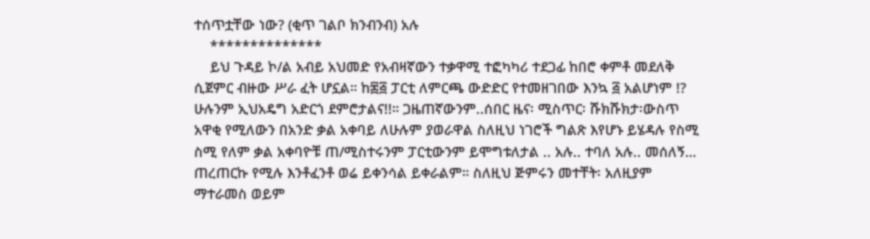ተሰጥቷቸው ነው? (ቂጥ ገልቦ ክንብንብ) አሉ
    **************
    ይህ ጉዳይ ኮ/ል አብይ አህመድ የአብዛኛውን ተቃዋሚ ተፎካካሪ ተደጋፊ ከበሮ ቀምቶ መደለቅ ሲጀምር ብዙው ሥራ ፈት ሆኗል። ከ፷፭ ፓርቲ ለምርጫ ውድድር የተመዘገበው እንኳ ፭ አልሆነም !? ሁሉንም ኢህአዴግ አድርጎ ደምሮታልና!!። ጋዜጠኛውንም..ሰበር ዜና፡ ሚስጥር፡ ሹክሹክታ፡ውስጥ አዋቂ የሚለውን በአንድ ቃል አቀባይ ለሁሉም ያወራዋል ስለዚህ ነገሮች ግልጽ እየሆኑ ይሄዳሉ የስሚ ስሚ የለም ቃል አቀባዮቹ ጠ/ሚስተሩንም ፓርቲውንም ይሞግቱለታል .. አሉ.. ተባለ አሉ.. መሰለኝ… ጠረጠርኩ የሚሉ እንቶፈንቶ ወሬ ይቀንሳል ይቀራልም። ስለዚህ ጅምሩን መተቸት፡ አለዚያም ማተራመስ ወይም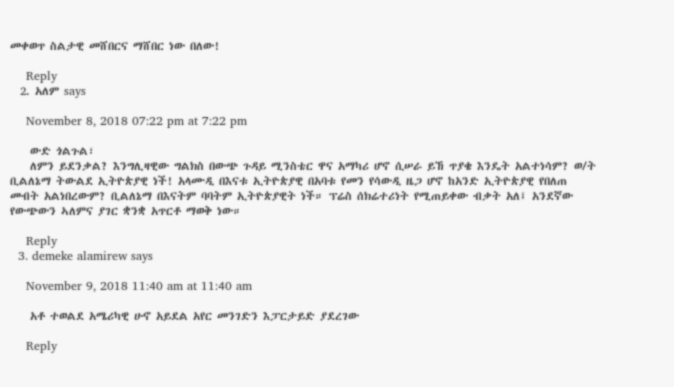መቀወጥ ስልታዊ መሸበርና ማሸበር ነው በለው!

    Reply
  2. አለም says

    November 8, 2018 07:22 pm at 7:22 pm

    ውድ ጎልጉል፣
    ለምን ይደንቃል? እንግሊዛዊው ግልክስ በውጭ ጉዳይ ሚንስቴር ዋና አማካሪ ሆኖ ሲሠራ ይኸ ጥያቄ እንዴት አልተነሳም? ወ/ት ቢልለኔማ ትውልደ ኢትዮጵያዊ ነች! አላሙዲ በእናቱ ኢትዮጵያዊ በአባቱ የመን የሳውዲ ዜጋ ሆኖ ከአንድ ኢትዮጵያዊ የበለጠ መብት አልነበረውም? ቢልለኔማ በእናትም ባባትም ኢትዮጵያዊት ነች። ፕሬስ ሰክሬተሪነት የሚጠይቀው ብቃት አለ፤ አንደኛው የውጭውን ኣለምና ያገር ቋንቋ አጥርቶ ማወቅ ነው።

    Reply
  3. demeke alamirew says

    November 9, 2018 11:40 am at 11:40 am

    አቶ ተወልደ አሜሪካዊ ሁኖ አይደል አየር መንገድን እፓርታይድ ያደረገው

    Reply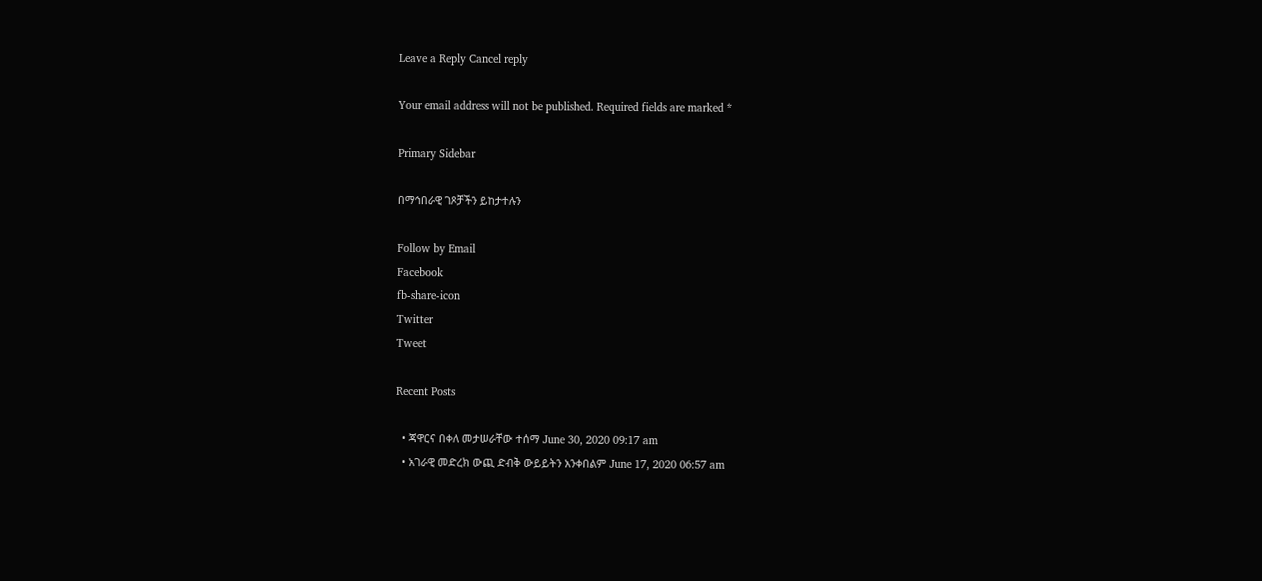Leave a Reply Cancel reply

Your email address will not be published. Required fields are marked *

Primary Sidebar

በማኅበራዊ ገጾቻችን ይከታተሉን

Follow by Email
Facebook
fb-share-icon
Twitter
Tweet

Recent Posts

  • ጃዋርና በቀለ መታሠራቸው ተሰማ June 30, 2020 09:17 am
  • አገራዊ መድረክ ውጪ ድብቅ ውይይትን አንቀበልም June 17, 2020 06:57 am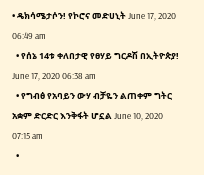• ዴክሳሜታሶን! የኮሮና መድሀኒት June 17, 2020 06:49 am
  • የሰኔ 14ቱ ቀለበታዊ የፀሃይ ግርዶሽ በኢትዮጵያ! June 17, 2020 06:38 am
  • የግብፅ የአባይን ውሃ ብቻዬን ልጠቀም ግትር አቋም ድርድር እንቅፋት ሆኗል June 10, 2020 07:15 am
  •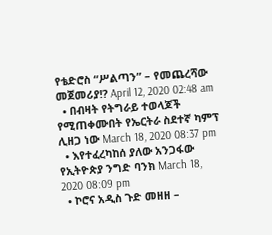የቴድሮስ “ሥልጣን” – የመጨረሻው መጀመሪያ!? April 12, 2020 02:48 am
  • በብዛት የትግራይ ተወላጆች የሚጠቀሙበት የኤርትራ ስደተኛ ካምፕ ሊዘጋ ነው March 18, 2020 08:37 pm
  • እየተፈረካከሰ ያለው አንጋፋው የኢትዮጵያ ንግድ ባንክ March 18, 2020 08:09 pm
  • ኮሮና አዲስ ጉድ መዘዘ –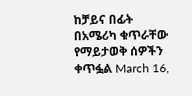ከቻይና በፊት በአሜሪካ ቁጥራቸው የማይታወቅ ሰዎችን ቀጥፏል March 16,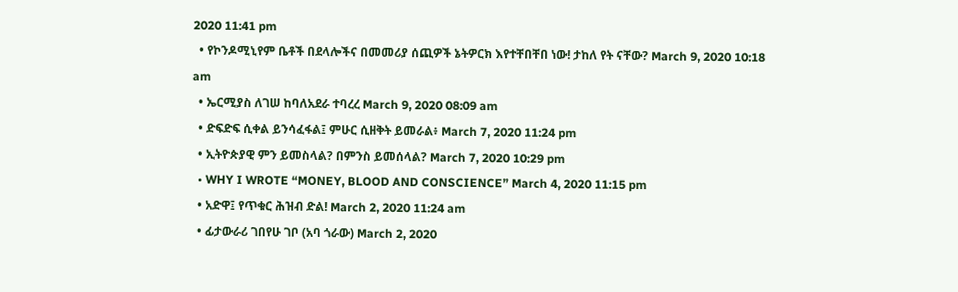2020 11:41 pm
  • የኮንዶሚኒየም ቤቶች በደላሎችና በመመሪያ ሰጪዎች ኔትዎርክ እየተቸበቸበ ነው! ታከለ የት ናቸው? March 9, 2020 10:18 am
  • ኤርሚያስ ለገሠ ከባለአደራ ተባረረ March 9, 2020 08:09 am
  • ድፍድፍ ሲቀል ይንሳፈፋል፤ ምሁር ሲዘቅት ይመራል፥ March 7, 2020 11:24 pm
  • ኢትዮጵያዊ ምን ይመስላል? በምንስ ይመሰላል? March 7, 2020 10:29 pm
  • WHY I WROTE “MONEY, BLOOD AND CONSCIENCE” March 4, 2020 11:15 pm
  • አድዋ፤ የጥቁር ሕዝብ ድል! March 2, 2020 11:24 am
  • ፊታውራሪ ገበየሁ ገቦ (አባ ጎራው) March 2, 2020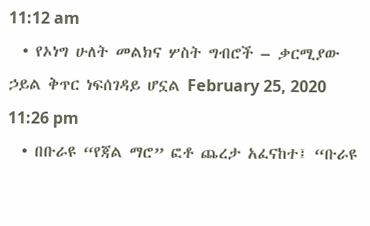11:12 am
  • የኦነግ ሁለት መልክና ሦስት ግብሮች – ቃርሚያው ኃይል ቅጥር ነፍሰገዳይ ሆኗል February 25, 2020 11:26 pm
  • በቡራዩ “የጃል ማሮ” ፎቶ ጨረታ አፈናከተ፤ “ቡራዩ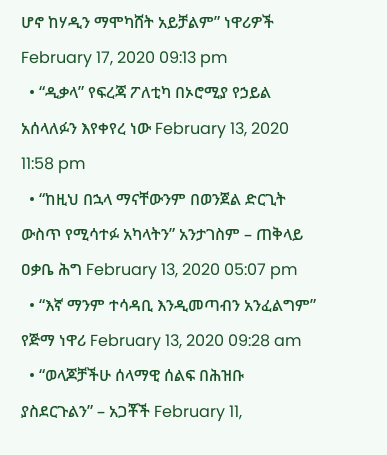ሆኖ ከሃዲን ማሞካሸት አይቻልም” ነዋሪዎች February 17, 2020 09:13 pm
  • “ዲቃላ” የፍረጃ ፖለቲካ በኦሮሚያ የኃይል አሰላለፉን እየቀየረ ነው February 13, 2020 11:58 pm
  • “ከዚህ በኋላ ማናቸውንም በወንጀል ድርጊት ውስጥ የሚሳተፉ አካላትን” አንታገስም – ጠቅላይ ዐቃቤ ሕግ February 13, 2020 05:07 pm
  • “እኛ ማንም ተሳዳቢ እንዲመጣብን አንፈልግም” የጅማ ነዋሪ February 13, 2020 09:28 am
  • “ወላጆቻችሁ ሰላማዊ ሰልፍ በሕዝቡ ያስደርጉልን” – አጋቾች February 11,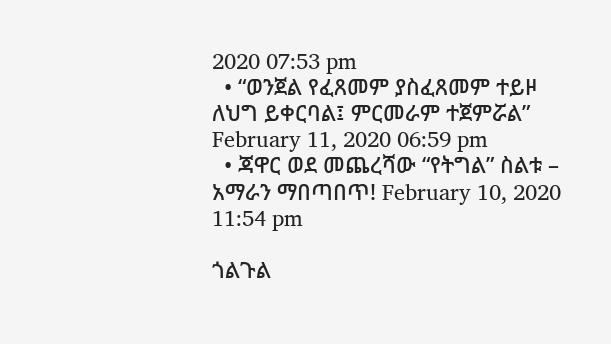2020 07:53 pm
  • “ወንጀል የፈጸመም ያስፈጸመም ተይዞ ለህግ ይቀርባል፤ ምርመራም ተጀምሯል” February 11, 2020 06:59 pm
  • ጃዋር ወደ መጨረሻው “የትግል” ስልቱ – አማራን ማበጣበጥ! February 10, 2020 11:54 pm

ጎልጉል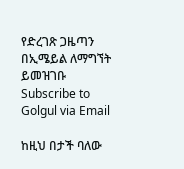የድረገጽ ጋዜጣን በኢሜይል ለማግኘት ይመዝገቡ Subscribe to Golgul via Email

ከዚህ በታች ባለው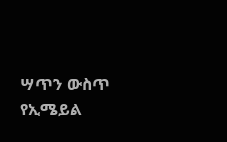ሣጥን ውስጥ የኢሜይል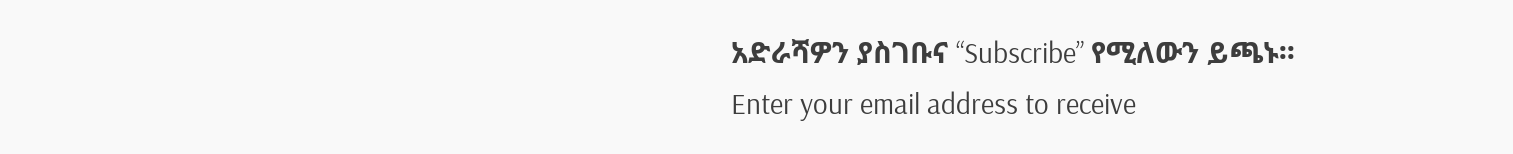አድራሻዎን ያስገቡና “Subscribe” የሚለውን ይጫኑ፡፡
Enter your email address to receive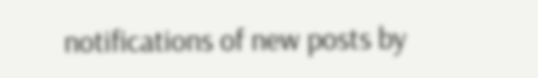notifications of new posts by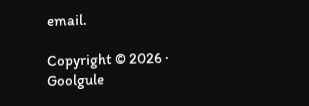email.

Copyright © 2026 · Goolgule